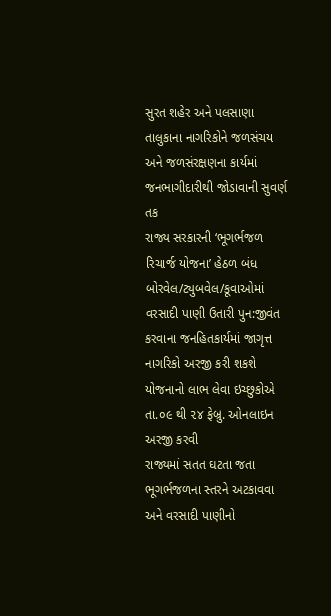સુરત શહેર અને પલસાણા તાલુકાના નાગરિકોને જળસંચય અને જળસંરક્ષણના કાર્યમાં જનભાગીદારીથી જોડાવાની સુવર્ણ તક
રાજ્ય સરકારની ‘ભૂગર્ભજળ રિચાર્જ યોજના’ હેઠળ બંધ બોરવેલ/ટ્યુબવેલ/કૂવાઓમાં વરસાદી પાણી ઉતારી પુન:જીવંત કરવાના જનહિતકાર્યમાં જાગૃત્ત નાગરિકો અરજી કરી શકશે
યોજનાનો લાભ લેવા ઇચ્છુકોએ તા.૦૯ થી ૨૪ ફેબ્રુ. ઓનલાઇન અરજી કરવી
રાજ્યમાં સતત ઘટતા જતા ભૂગર્ભજળના સ્તરને અટકાવવા અને વરસાદી પાણીનો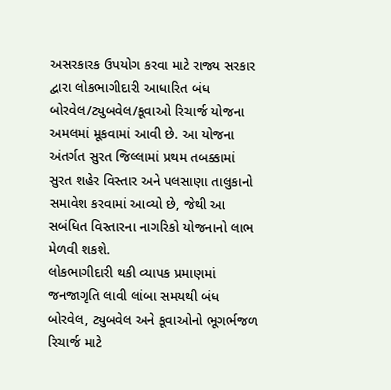અસરકારક ઉપયોગ કરવા માટે રાજ્ય સરકાર દ્વારા લોકભાગીદારી આધારિત બંધ બોરવેલ/ટ્યુબવેલ/કૂવાઓ રિચાર્જ યોજના અમલમાં મૂકવામાં આવી છે. આ યોજના અંતર્ગત સુરત જિલ્લામાં પ્રથમ તબક્કામાં સુરત શહેર વિસ્તાર અને પલસાણા તાલુકાનો સમાવેશ કરવામાં આવ્યો છે, જેથી આ સબંધિત વિસ્તારના નાગરિકો યોજનાનો લાભ મેળવી શકશે.
લોકભાગીદારી થકી વ્યાપક પ્રમાણમાં જનજાગૃતિ લાવી લાંબા સમયથી બંધ બોરવેલ, ટ્યુબવેલ અને કૂવાઓનો ભૂગર્ભજળ રિચાર્જ માટે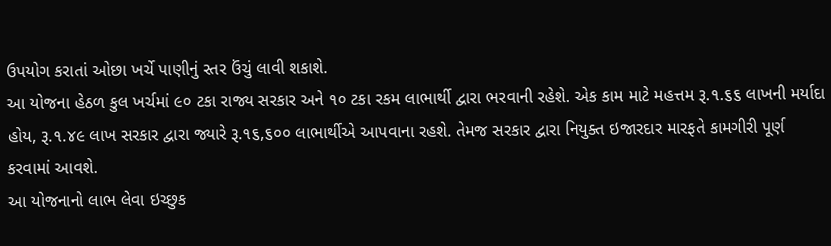ઉપયોગ કરાતાં ઓછા ખર્ચે પાણીનું સ્તર ઉંચું લાવી શકાશે.
આ યોજના હેઠળ કુલ ખર્ચમાં ૯૦ ટકા રાજ્ય સરકાર અને ૧૦ ટકા રકમ લાભાર્થી દ્વારા ભરવાની રહેશે. એક કામ માટે મહત્તમ રૂ.૧.૬૬ લાખની મર્યાદા હોય, રૂ.૧.૪૯ લાખ સરકાર દ્વારા જ્યારે રૂ.૧૬,૬૦૦ લાભાર્થીએ આપવાના રહશે. તેમજ સરકાર દ્વારા નિયુક્ત ઇજારદાર મારફતે કામગીરી પૂર્ણ કરવામાં આવશે.
આ યોજનાનો લાભ લેવા ઇચ્છુક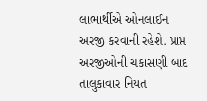લાભાર્થીએ ઓનલાઈન અરજી કરવાની રહેશે. પ્રાપ્ત અરજીઓની ચકાસણી બાદ તાલુકાવાર નિયત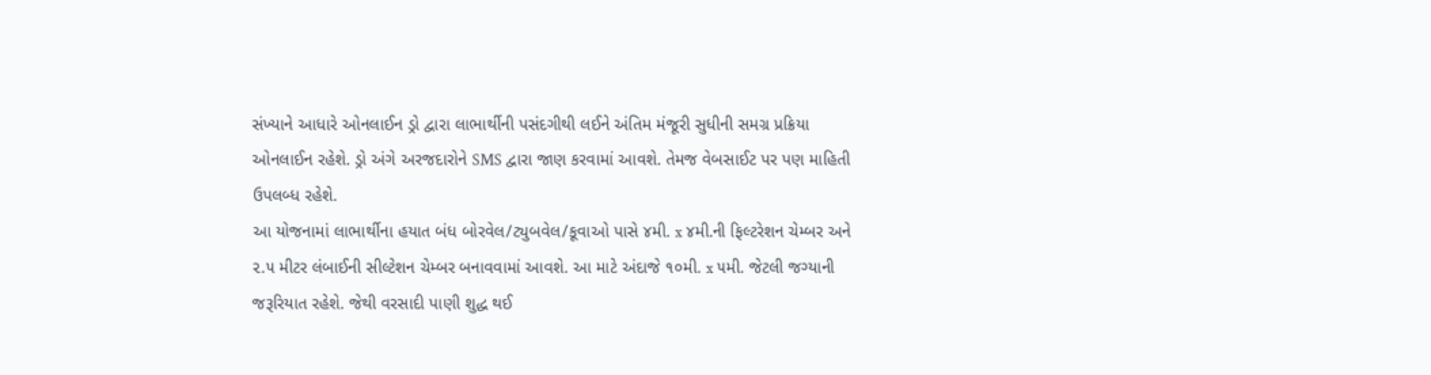સંખ્યાને આધારે ઓનલાઈન ડ્રો દ્વારા લાભાર્થીની પસંદગીથી લઈને અંતિમ મંજૂરી સુધીની સમગ્ર પ્રક્રિયા ઓનલાઈન રહેશે. ડ્રો અંગે અરજદારોને SMS દ્વારા જાણ કરવામાં આવશે. તેમજ વેબસાઈટ પર પણ માહિતી ઉપલબ્ધ રહેશે.
આ યોજનામાં લાભાર્થીના હયાત બંધ બોરવેલ/ટ્યુબવેલ/કૂવાઓ પાસે ૪મી. x ૪મી.ની ફિલ્ટરેશન ચેમ્બર અને ૨.૫ મીટર લંબાઈની સીલ્ટેશન ચેમ્બર બનાવવામાં આવશે. આ માટે અંદાજે ૧૦મી. x ૫મી. જેટલી જગ્યાની જરૂરિયાત રહેશે. જેથી વરસાદી પાણી શુદ્ધ થઈ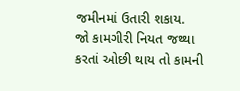જમીનમાં ઉતારી શકાય.
જો કામગીરી નિયત જથ્થા કરતાં ઓછી થાય તો કામની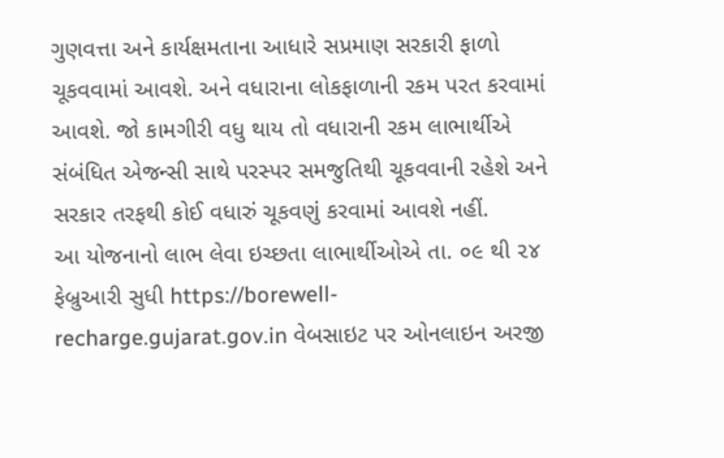ગુણવત્તા અને કાર્યક્ષમતાના આધારે સપ્રમાણ સરકારી ફાળો ચૂકવવામાં આવશે. અને વધારાના લોકફાળાની રકમ પરત કરવામાં આવશે. જો કામગીરી વધુ થાય તો વધારાની રકમ લાભાર્થીએ સંબંધિત એજન્સી સાથે પરસ્પર સમજુતિથી ચૂકવવાની રહેશે અને સરકાર તરફથી કોઈ વધારું ચૂકવણું કરવામાં આવશે નહીં.
આ યોજનાનો લાભ લેવા ઇચ્છતા લાભાર્થીઓએ તા. ૦૯ થી ૨૪ ફેબ્રુઆરી સુધી https://borewell-recharge.gujarat.gov.in વેબસાઇટ પર ઓનલાઇન અરજી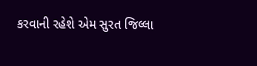કરવાની રહેશે એમ સુરત જિલ્લા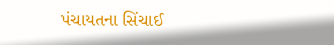પંચાયતના સિંચાઈ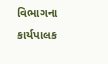વિભાગના કાર્યપાલક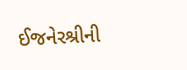ઈજનેરશ્રીની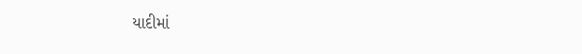યાદીમાં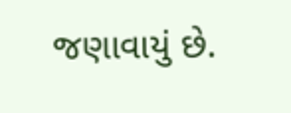જણાવાયું છે.